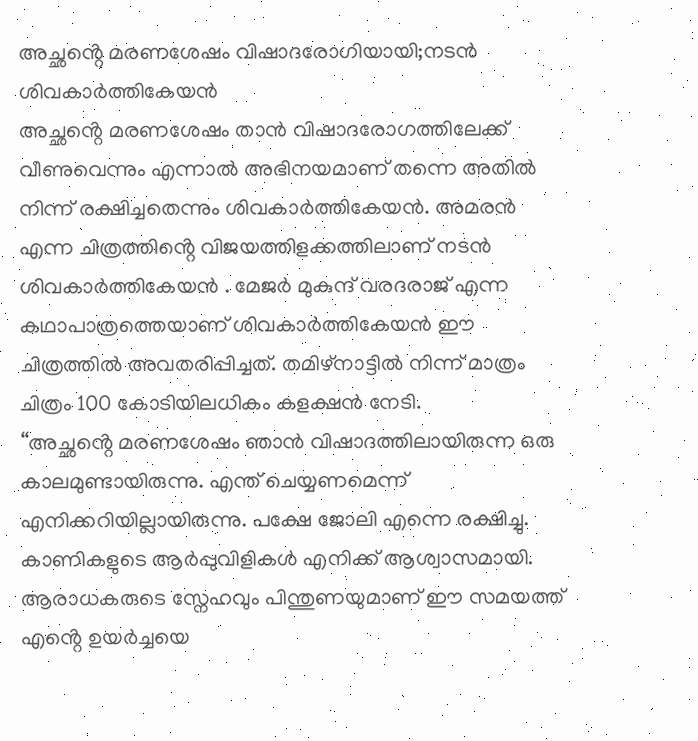അച്ഛൻ്റെ മരണശേഷം വിഷാദരോഗിയായി;നടൻ ശിവകാർത്തികേയൻ
അച്ഛൻ്റെ മരണശേഷം താൻ വിഷാദരോഗത്തിലേക്ക് വീണുവെന്നും എന്നാൽ അഭിനയമാണ് തന്നെ അതിൽ നിന്ന് രക്ഷിച്ചതെന്നും ശിവകാർത്തികേയൻ. അമരൻ എന്ന ചിത്രത്തിൻ്റെ വിജയത്തിളക്കത്തിലാണ് നടൻ ശിവകാർത്തികേയൻ . മേജർ മുകുന്ദ് വരദരാജ് എന്ന കഥാപാത്രത്തെയാണ് ശിവകാർത്തികേയൻ ഈ ചിത്രത്തിൽ അവതരിപ്പിച്ചത്. തമിഴ്നാട്ടിൽ നിന്ന് മാത്രം ചിത്രം 100 കോടിയിലധികം കളക്ഷൻ നേടി.
“അച്ഛൻ്റെ മരണശേഷം ഞാൻ വിഷാദത്തിലായിരുന്ന ഒരു കാലമുണ്ടായിരുന്നു. എന്ത് ചെയ്യണമെന്ന് എനിക്കറിയില്ലായിരുന്നു. പക്ഷേ ജോലി എന്നെ രക്ഷിച്ചു. കാണികളുടെ ആർപ്പുവിളികൾ എനിക്ക് ആശ്വാസമായി. ആരാധകരുടെ സ്നേഹവും പിന്തുണയുമാണ് ഈ സമയത്ത് എൻ്റെ ഉയർച്ചയെ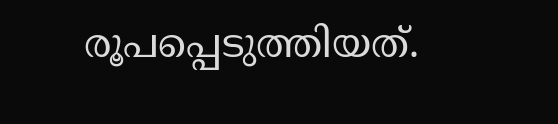രൂപപ്പെടുത്തിയത്.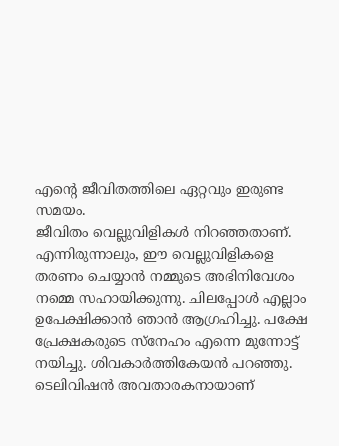എൻ്റെ ജീവിതത്തിലെ ഏറ്റവും ഇരുണ്ട സമയം.
ജീവിതം വെല്ലുവിളികൾ നിറഞ്ഞതാണ്. എന്നിരുന്നാലും, ഈ വെല്ലുവിളികളെ തരണം ചെയ്യാൻ നമ്മുടെ അഭിനിവേശം നമ്മെ സഹായിക്കുന്നു. ചിലപ്പോൾ എല്ലാം ഉപേക്ഷിക്കാൻ ഞാൻ ആഗ്രഹിച്ചു. പക്ഷേ പ്രേക്ഷകരുടെ സ്നേഹം എന്നെ മുന്നോട്ട് നയിച്ചു. ശിവകാർത്തികേയൻ പറഞ്ഞു.
ടെലിവിഷൻ അവതാരകനായാണ്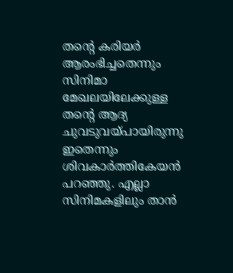തൻ്റെ കരിയർ ആരംഭിച്ചതെന്നും സിനിമാ മേഖലയിലേക്കുള്ള തൻ്റെ ആദ്യ ചുവടുവയ്പായിരുന്നു ഇതെന്നും ശിവകാർത്തികേയൻ പറഞ്ഞു. എല്ലാ സിനിമകളിലും താൻ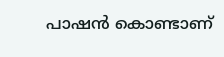പാഷൻ കൊണ്ടാണ്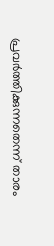പ്രവർത്തിക്കുന്നതെന്ന് താരം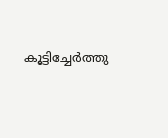കൂട്ടിച്ചേർത്തു